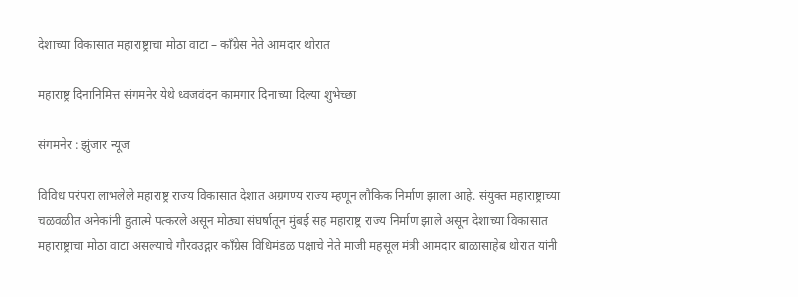देशाच्या विकासात महाराष्ट्राचा मोठा वाटा – काँग्रेस नेते आमदार थोरात

महाराष्ट्र दिनानिमित्त संगमनेर येथे ध्वजवंदन कामगार दिनाच्या दिल्या शुभेच्छा

संगमनेर : झुंजार न्यूज

विविध परंपरा लाभलेले महाराष्ट्र राज्य विकासात देशात अग्रगण्य राज्य म्हणून लौकिक निर्माण झाला आहे. संयुक्त महाराष्ट्राच्या चळवळीत अनेकांनी हुतात्मे पत्करले असून मोठ्या संघर्षातून मुंबई सह महाराष्ट्र राज्य निर्माण झाले असून देशाच्या विकासात महाराष्ट्राचा मोठा वाटा असल्याचे गौरवउद्गार काँग्रेस विधिमंडळ पक्षाचे नेते माजी महसूल मंत्री आमदार बाळासाहेब थोरात यांनी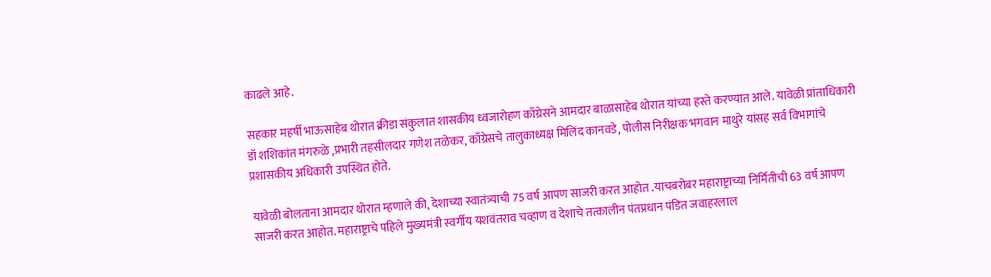काढले आहे.

सहकार महर्षी भाऊसाहेब थोरात क्रीडा संकुलात शासकीय ध्वजारोहण काँग्रेसने आमदार बाळासाहेब थोरात यांच्या हस्ते करण्यात आले. यावेळी प्रांताधिकारी डॉ शशिकांत मंगरुळे ,प्रभारी तहसीलदार गणेश तळेकर, काँग्रेसचे तालुकाध्यक्ष मिलिंद कानवडे, पोलीस निरीक्षक भगवान माथुरे यांसह सर्व विभागांचे प्रशासकीय अधिकारी उपस्थित होते.

यावेळी बोलताना आमदार थोरात म्हणाले की, देशाच्या स्वातंत्र्याची 75 वर्ष आपण साजरी करत आहोत .याचबरोबर महाराष्ट्राच्या निर्मितीची 63 वर्ष आपण साजरी करत आहोत. महाराष्ट्राचे पहिले मुख्यमंत्री स्वर्गीय यशवंतराव चव्हाण व देशाचे तत्कालीन पंतप्रधान पंडित जवाहरलाल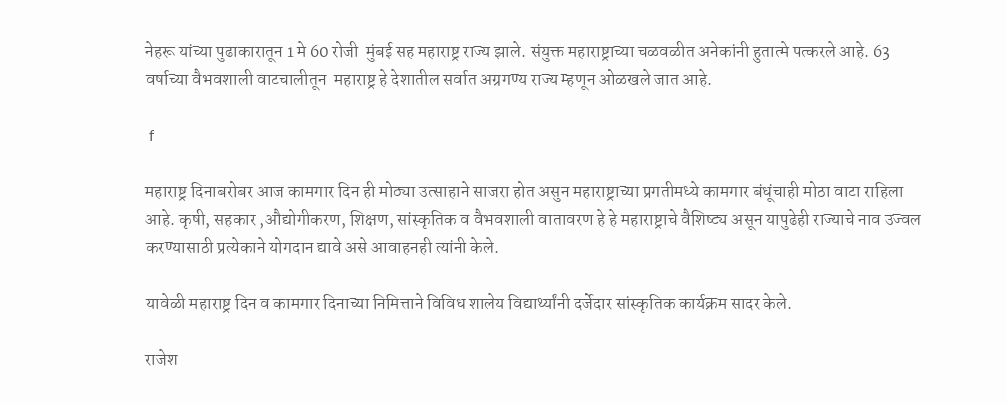नेहरू यांच्या पुढाकारातून 1 मे 60 रोजी  मुंबई सह महाराष्ट्र राज्य झाले. संयुक्त महाराष्ट्राच्या चळवळीत अनेकांनी हुतात्मे पत्करले आहे. 63 वर्षाच्या वैभवशाली वाटचालीतून  महाराष्ट्र हे देशातील सर्वात अग्रगण्य राज्य म्हणून ओळखले जात आहे.

 f

महाराष्ट्र दिनाबरोबर आज कामगार दिन ही मोठ्या उत्साहाने साजरा होत असुन महाराष्ट्राच्या प्रगतीमध्ये कामगार बंधूंचाही मोठा वाटा राहिला आहे. कृषी, सहकार ,औद्योगीकरण, शिक्षण, सांस्कृतिक व वैभवशाली वातावरण हे हे महाराष्ट्राचे वैशिष्ट्य असून यापुढेही राज्याचे नाव उज्वल करण्यासाठी प्रत्येकाने योगदान द्यावे असे आवाहनही त्यांनी केले.

यावेळी महाराष्ट्र दिन व कामगार दिनाच्या निमित्ताने विविध शालेय विद्यार्थ्यांनी दर्जेदार सांस्कृतिक कार्यक्रम सादर केले.

राजेश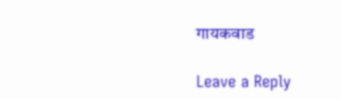गायकवाड

Leave a Reply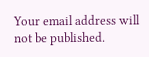Your email address will not be published.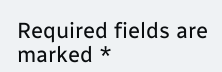Required fields are marked *